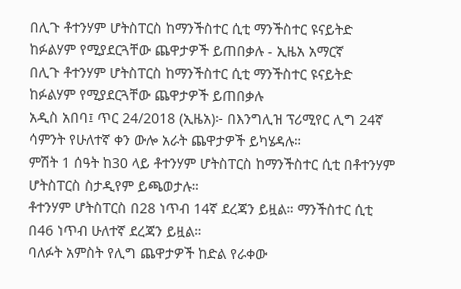በሊጉ ቶተንሃም ሆትስፐርስ ከማንችስተር ሲቲ ማንችስተር ዩናይትድ ከፉልሃም የሚያደርጓቸው ጨዋታዎች ይጠበቃሉ - ኢዜአ አማርኛ
በሊጉ ቶተንሃም ሆትስፐርስ ከማንችስተር ሲቲ ማንችስተር ዩናይትድ ከፉልሃም የሚያደርጓቸው ጨዋታዎች ይጠበቃሉ
አዲስ አበባ፤ ጥር 24/2018 (ኢዜአ)፦ በእንግሊዝ ፕሪሚየር ሊግ 24ኛ ሳምንት የሁለተኛ ቀን ውሎ አራት ጨዋታዎች ይካሄዳሉ።
ምሽት 1 ሰዓት ከ30 ላይ ቶተንሃም ሆትስፐርስ ከማንችስተር ሲቲ በቶተንሃም ሆትስፐርስ ስታዲየም ይጫወታሉ።
ቶተንሃም ሆትስፐርስ በ28 ነጥብ 14ኛ ደረጃን ይዟል። ማንችስተር ሲቲ በ46 ነጥብ ሁለተኛ ደረጃን ይዟል።
ባለፉት አምስት የሊግ ጨዋታዎች ከድል የራቀው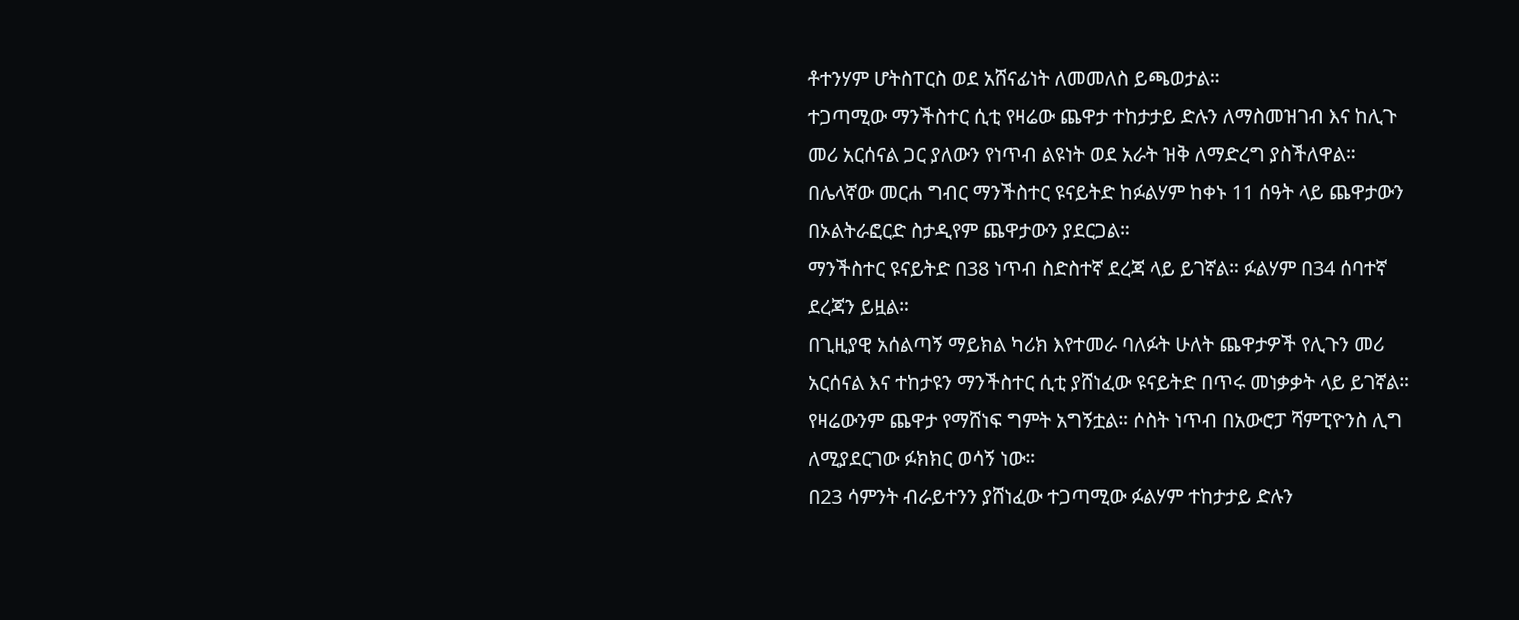ቶተንሃም ሆትስፐርስ ወደ አሸናፊነት ለመመለስ ይጫወታል።
ተጋጣሚው ማንችስተር ሲቲ የዛሬው ጨዋታ ተከታታይ ድሉን ለማስመዝገብ እና ከሊጉ መሪ አርሰናል ጋር ያለውን የነጥብ ልዩነት ወደ አራት ዝቅ ለማድረግ ያስችለዋል።
በሌላኛው መርሐ ግብር ማንችስተር ዩናይትድ ከፉልሃም ከቀኑ 11 ሰዓት ላይ ጨዋታውን በኦልትራፎርድ ስታዲየም ጨዋታውን ያደርጋል።
ማንችስተር ዩናይትድ በ38 ነጥብ ስድስተኛ ደረጃ ላይ ይገኛል። ፉልሃም በ34 ሰባተኛ ደረጃን ይዟል።
በጊዚያዊ አሰልጣኝ ማይክል ካሪክ እየተመራ ባለፉት ሁለት ጨዋታዎች የሊጉን መሪ አርሰናል እና ተከታዩን ማንችስተር ሲቲ ያሸነፈው ዩናይትድ በጥሩ መነቃቃት ላይ ይገኛል።
የዛሬውንም ጨዋታ የማሸነፍ ግምት አግኝቷል። ሶስት ነጥብ በአውሮፓ ሻምፒዮንስ ሊግ ለሚያደርገው ፉክክር ወሳኝ ነው።
በ23 ሳምንት ብራይተንን ያሸነፈው ተጋጣሚው ፉልሃም ተከታታይ ድሉን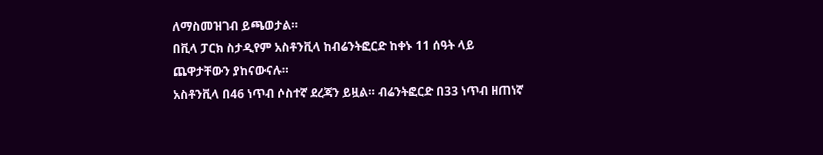ለማስመዝገብ ይጫወታል።
በቪላ ፓርክ ስታዲየም አስቶንቪላ ከብሬንትፎርድ ከቀኑ 11 ሰዓት ላይ ጨዋታቸውን ያከናውናሉ።
አስቶንቪላ በ46 ነጥብ ሶስተኛ ደረጃን ይዟል። ብሬንትፎርድ በ33 ነጥብ ዘጠነኛ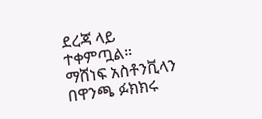ደረጃ ላይ ተቀምጧል።
ማሸነፍ አስቶንቪላን በዋንጫ ፉክክሩ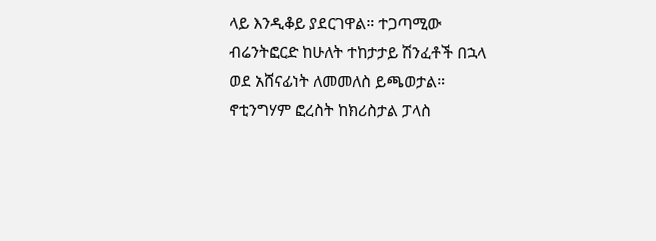ላይ እንዲቆይ ያደርገዋል። ተጋጣሚው ብሬንትፎርድ ከሁለት ተከታታይ ሽንፈቶች በኋላ ወደ አሸናፊነት ለመመለስ ይጫወታል።
ኖቲንግሃም ፎረስት ከክሪስታል ፓላስ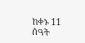ከቀኑ 11 ሰዓት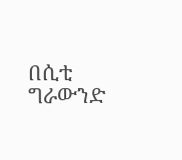በሲቲ ግራውንድ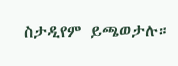ስታዲየም ይጫወታሉ።